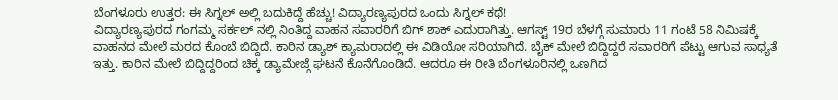ಬೆಂಗಳೂರು ಉತ್ತರ: ಈ ಸಿಗ್ನಲ್ ಅಲ್ಲಿ ಬದುಕಿದ್ದೆ ಹೆಚ್ಚು! ವಿದ್ಯಾರಣ್ಯಪುರದ ಒಂದು ಸಿಗ್ನಲ್ ಕಥೆ!
ವಿದ್ಯಾರಣ್ಯಪುರದ ಗಂಗಮ್ಮ ಸರ್ಕಲ್ ನಲ್ಲಿ ನಿಂತಿದ್ದ ವಾಹನ ಸವಾರರಿಗೆ ಬಿಗ್ ಶಾಕ್ ಎದುರಾಗಿತ್ತು. ಆಗಸ್ಟ್ 19ರ ಬೆಳಗ್ಗೆ ಸುಮಾರು 11 ಗಂಟೆ 58 ನಿಮಿಷಕ್ಕೆ ವಾಹನದ ಮೇಲೆ ಮರದ ಕೊಂಬೆ ಬಿದ್ದಿದೆ. ಕಾರಿನ ಡ್ಯಾಶ್ ಕ್ಯಾಮರಾದಲ್ಲಿ ಈ ವಿಡಿಯೋ ಸರಿಯಾಗಿದೆ. ಬೈಕ್ ಮೇಲೆ ಬಿದ್ದಿದ್ದರೆ ಸವಾರರಿಗೆ ಪೆಟ್ಟು ಆಗುವ ಸಾಧ್ಯತೆ ಇತ್ತು. ಕಾರಿನ ಮೇಲೆ ಬಿದ್ದಿದ್ದರಿಂದ ಚಿಕ್ಕ ಡ್ಯಾಮೇಜ್ಗೆ ಘಟನೆ ಕೊನೆಗೊಂಡಿದೆ. ಆದರೂ ಈ ರೀತಿ ಬೆಂಗಳೂರಿನಲ್ಲಿ ಒಣಗಿದ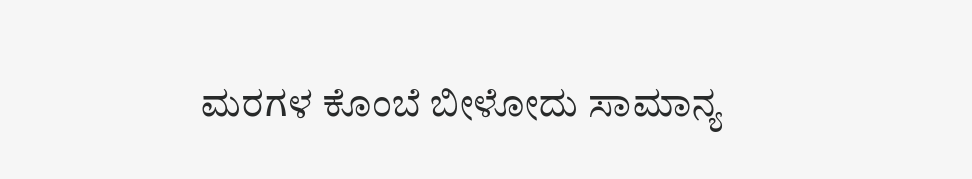ಮರಗಳ ಕೊಂಬೆ ಬೀಳೋದು ಸಾಮಾನ್ಯ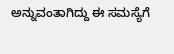ಅನ್ನುವಂತಾಗಿದ್ದು ಈ ಸಮಸ್ಯೆಗೆ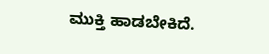ಮುಕ್ತಿ ಹಾಡಬೇಕಿದೆ.